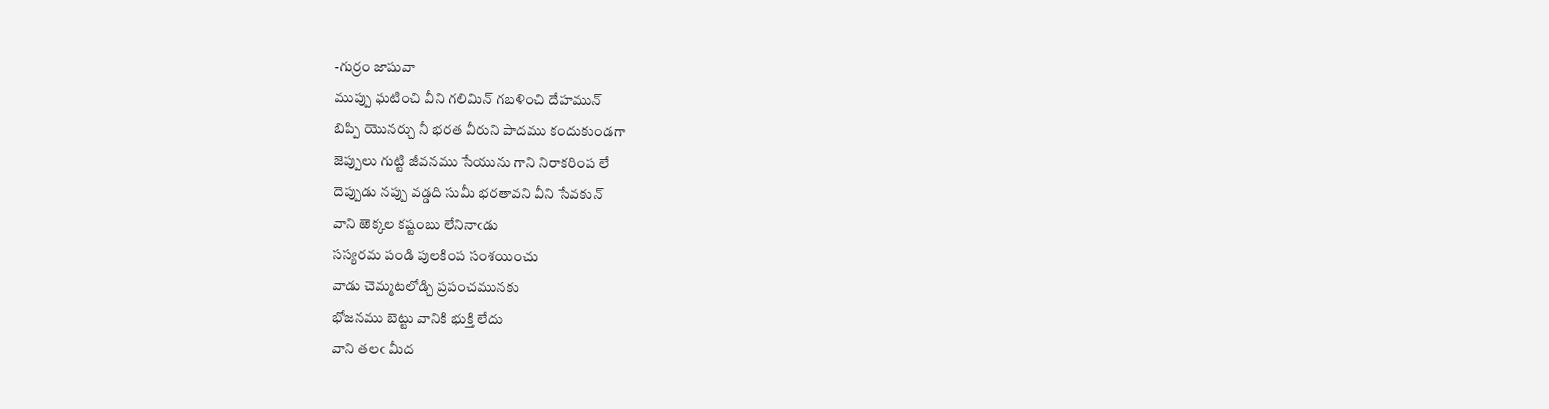-గుర్రం జాషువా
ముప్పు ఘటించి వీని గలిమిన్ గబళించి దేహమున్
బిప్పి యొనర్చు నీ భరత వీరుని పాదము కందుకుండగా
జెప్పులు గుట్టి జీవనము సేయును గాని నిరాకరింప లే
దెప్పుడు నప్పు వడ్డది సుమీ భరతావని వీని సేవకున్
వాని ఱెక్కల కష్టంబు లేనినాఁడు
సస్యరమ పండి పులకింప సంశయించు
వాడు చెమ్మటలోడ్చి ప్రపంచమునకు
భోజనము బెట్టు వానికి భుక్తి లేదు
వాని తలఁ మీద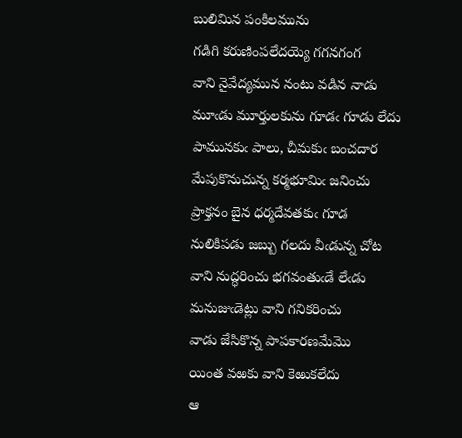బులిమిన పంకిలమును
గడిగి కరుణింపలేదయ్యె గగనగంగ
వాని నైవేద్యమున నంటు వడిన నాడు
మూఁడు మూర్తులకును గూడఁ గూడు లేదు
పామునకుఁ పాలు, చీమకుఁ బంచదార
మేపుకొనుచున్న కర్మభూమిఁ జనించు
ప్రాక్తనం బైన ధర్మదేవతకుఁ గూడ
నులికిపడు జబ్బు గలదు వీఁడున్న చోట
వాని నుద్ధరించు భగవంతుఁడే లేఁడు
మనుజుఁడెట్లు వాని గనికరించు
వాడు జేసికొన్న పాపకారణమేమొ
యింత వఱకు వాని కెఱుకలేదు
ఆ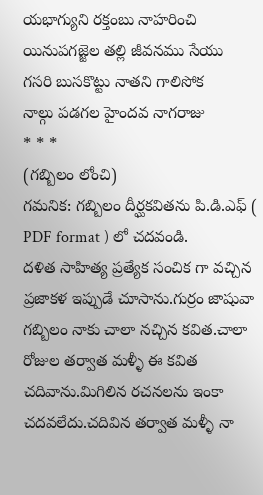యభాగ్యుని రక్తంబు నాహరించి
యినుపగజ్జెల తల్లి జీవనము సేయు
గసరి బుసకొట్టు నాతని గాలిసోక
నాల్గు పడగల హైందవ నాగరాజు
* * *
(గబ్బిలం లోంచి)
గమనిక: గబ్బిలం దీర్ఘకవితను పి.డి.ఎఫ్ ( PDF format ) లో చదవండి.
దళిత సాహిత్య ప్రత్యేక సంచిక గా వచ్చిన ప్రజాకళ ఇప్పుడే చూసాను.గుర్రం జాషువా గబ్బిలం నాకు చాలా నచ్చిన కవిత.చాలా రోజుల తర్వాత మళ్ళీ ఈ కవిత చదివాను.మిగిలిన రచనలను ఇంకా చదవలేదు.చదివిన తర్వాత మళ్ళీ నా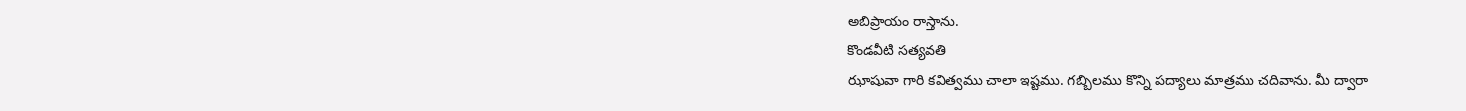అబిప్రాయం రాస్తాను.
కొండవీటి సత్యవతి
ఝాషువా గారి కవిత్వము చాలా ఇష్టము. గబ్బిలము కొన్ని పద్యాలు మాత్రము చదివాను. మీ ద్వారా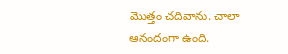మొత్తం చదివాను. చాలా ఆనందంగా ఉంది.